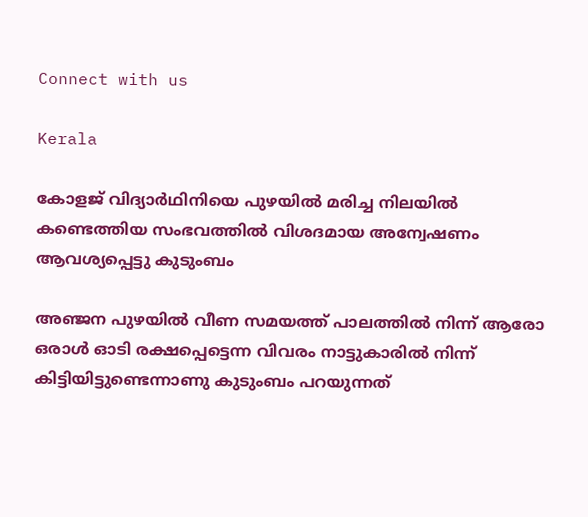Connect with us

Kerala

കോളജ് വിദ്യാര്‍ഥിനിയെ പുഴയില്‍ മരിച്ച നിലയില്‍ കണ്ടെത്തിയ സംഭവത്തില്‍ വിശദമായ അന്വേഷണം ആവശ്യപ്പെട്ടു കുടുംബം

അഞ്ജന പുഴയില്‍ വീണ സമയത്ത് പാലത്തില്‍ നിന്ന് ആരോ ഒരാള്‍ ഓടി രക്ഷപ്പെട്ടെന്ന വിവരം നാട്ടുകാരില്‍ നിന്ന് കിട്ടിയിട്ടുണ്ടെന്നാണു കുടുംബം പറയുന്നത്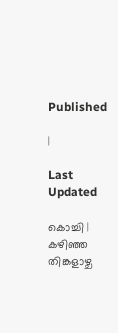Published

|

Last Updated

കൊച്ചി | കഴിഞ്ഞ തിങ്കളാഴ്ച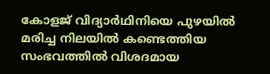കോളജ് വിദ്യാര്‍ഥിനിയെ പുഴയില്‍ മരിച്ച നിലയില്‍ കണ്ടെത്തിയ സംഭവത്തില്‍ വിശദമായ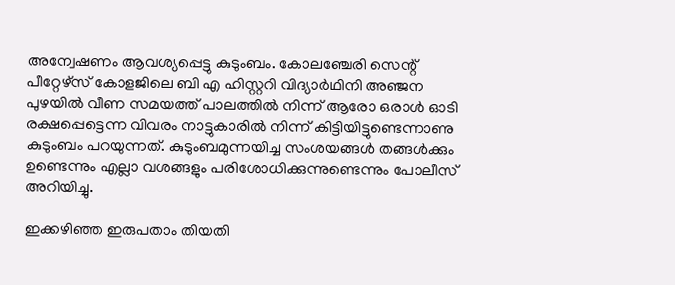അന്വേഷണം ആവശ്യപ്പെട്ടു കുടുംബം. കോലഞ്ചേരി സെന്റ് പീറ്റേഴ്‌സ് കോളജിലെ ബി എ ഹിസ്റ്ററി വിദ്യാര്‍ഥിനി അഞ്ജന പുഴയില്‍ വീണ സമയത്ത് പാലത്തില്‍ നിന്ന് ആരോ ഒരാള്‍ ഓടി രക്ഷപ്പെട്ടെന്ന വിവരം നാട്ടുകാരില്‍ നിന്ന് കിട്ടിയിട്ടുണ്ടെന്നാണു കുടുംബം പറയുന്നത്. കുടുംബമുന്നയിച്ച സംശയങ്ങള്‍ തങ്ങള്‍ക്കും ഉണ്ടെന്നും എല്ലാ വശങ്ങളും പരിശോധിക്കുന്നുണ്ടെന്നും പോലീസ് അറിയിച്ചു.

ഇക്കഴിഞ്ഞ ഇരുപതാം തിയതി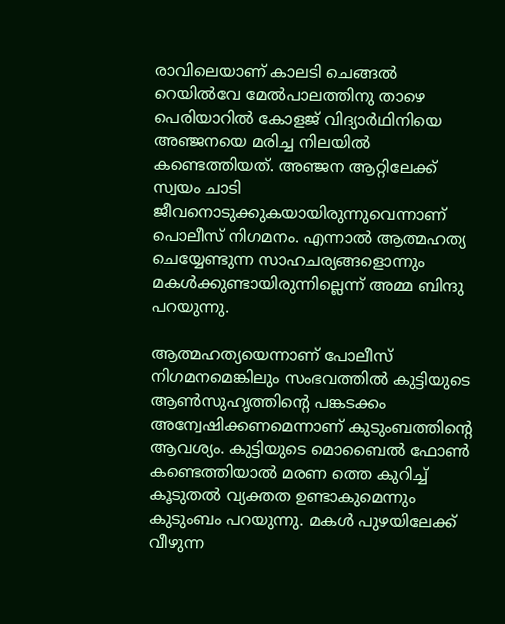രാവിലെയാണ് കാലടി ചെങ്ങല്‍ റെയില്‍വേ മേല്‍പാലത്തിനു താഴെ പെരിയാറില്‍ കോളജ് വിദ്യാര്‍ഥിനിയെ അഞ്ജനയെ മരിച്ച നിലയില്‍ കണ്ടെത്തിയത്. അഞ്ജന ആറ്റിലേക്ക് സ്വയം ചാടി ജീവനൊടുക്കുകയായിരുന്നുവെന്നാണ് പൊലീസ് നിഗമനം. എന്നാല്‍ ആത്മഹത്യ ചെയ്യേണ്ടുന്ന സാഹചര്യങ്ങളൊന്നും മകള്‍ക്കുണ്ടായിരുന്നില്ലെന്ന് അമ്മ ബിന്ദു പറയുന്നു.

ആത്മഹത്യയെന്നാണ് പോലീസ് നിഗമനമെങ്കിലും സംഭവത്തില്‍ കുട്ടിയുടെ ആണ്‍സുഹൃത്തിന്റെ പങ്കടക്കം അന്വേഷിക്കണമെന്നാണ് കുടുംബത്തിന്റെ ആവശ്യം. കുട്ടിയുടെ മൊബൈല്‍ ഫോണ്‍ കണ്ടെത്തിയാല്‍ മരണ ത്തെ കുറിച്ച് കൂടുതല്‍ വ്യക്തത ഉണ്ടാകുമെന്നും കുടുംബം പറയുന്നു. മകള്‍ പുഴയിലേക്ക് വീഴുന്ന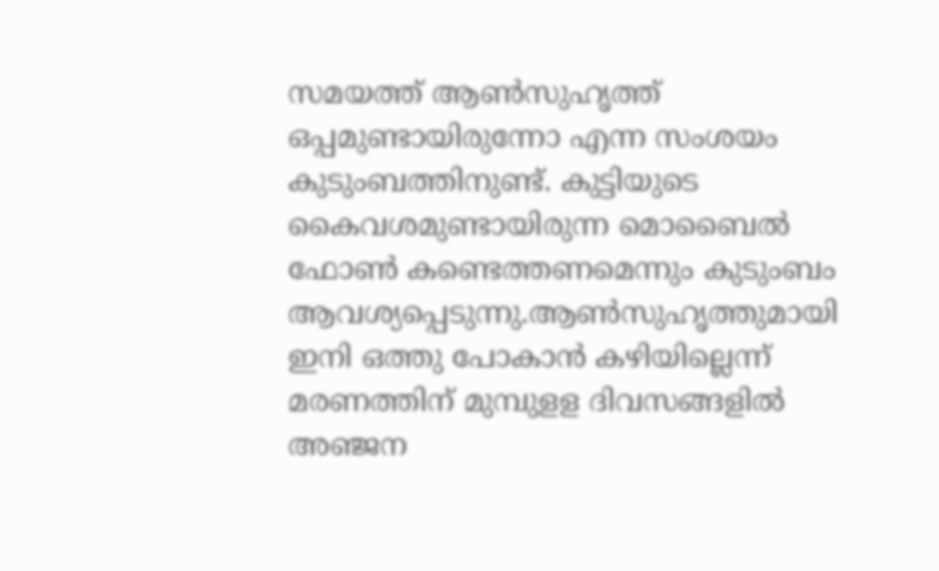സമയത്ത് ആണ്‍സുഹൃത്ത് ഒപ്പമുണ്ടായിരുന്നോ എന്ന സംശയം കുടുംബത്തിനുണ്ട്. കുട്ടിയുടെ കൈവശമുണ്ടായിരുന്ന മൊബൈല്‍ ഫോണ്‍ കണ്ടെത്തണമെന്നും കുടുംബം ആവശ്യപ്പെടുന്നു.ആണ്‍സുഹൃത്തുമായി ഇനി ഒത്തു പോകാന്‍ കഴിയില്ലെന്ന് മരണത്തിന് മുമ്പുളള ദിവസങ്ങളില്‍ അഞ്ജന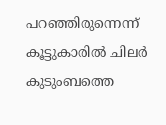പറഞ്ഞിരുന്നെന്ന് കൂട്ടുകാരില്‍ ചിലര്‍ കുടുംബത്തെ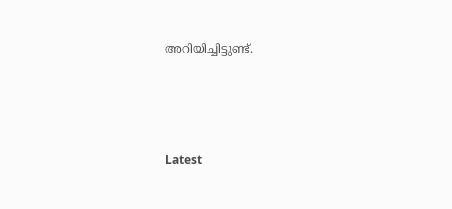അറിയിച്ചിട്ടുണ്ട്.





Latest